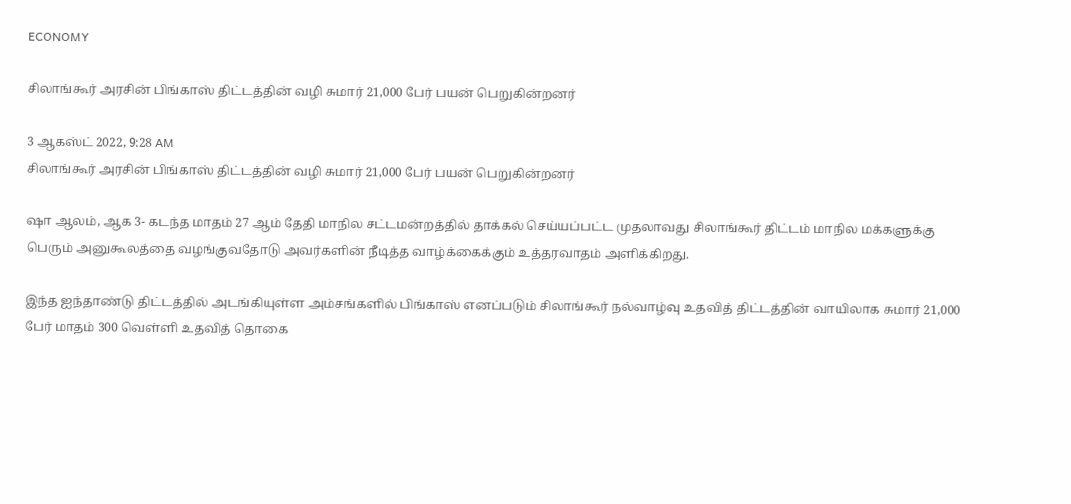ECONOMY

சிலாங்கூர் அரசின் பிங்காஸ் திட்டத்தின் வழி சுமார் 21,000 பேர் பயன் பெறுகின்றனர்

3 ஆகஸ்ட் 2022, 9:28 AM
சிலாங்கூர் அரசின் பிங்காஸ் திட்டத்தின் வழி சுமார் 21,000 பேர் பயன் பெறுகின்றனர்

ஷா ஆலம், ஆக 3- கடந்த மாதம் 27 ஆம் தேதி மாநில சட்டமன்றத்தில் தாக்கல் செய்யப்பட்ட முதலாவது சிலாங்கூர் திட்டம் மாநில மக்களுக்கு பெரும் அனுகூலத்தை வழங்குவதோடு அவர்களின் நீடித்த வாழ்க்கைக்கும் உத்தரவாதம் அளிக்கிறது.

இந்த ஐந்தாண்டு திட்டத்தில் அடங்கியுள்ள அம்சங்களில் பிங்காஸ் எனப்படும் சிலாங்கூர் நல்வாழ்வு உதவித் திட்டத்தின் வாயிலாக சுமார் 21,000 பேர் மாதம் 300 வெள்ளி உதவித் தொகை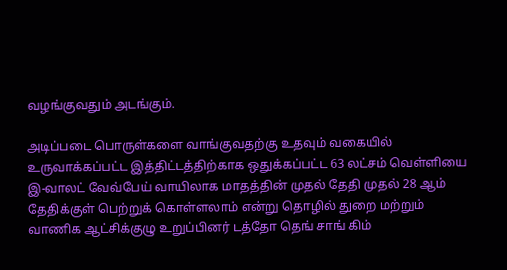வழங்குவதும் அடங்கும்.

அடிப்படை பொருள்களை வாங்குவதற்கு உதவும் வகையில் உருவாக்கப்பட்ட இத்திட்டத்திற்காக ஒதுக்கப்பட்ட 63 லட்சம் வெள்ளியை இ-வாலட் வேவ்பேய் வாயிலாக மாதத்தின் முதல் தேதி முதல் 28 ஆம் தேதிக்குள் பெற்றுக் கொள்ளலாம் என்று தொழில் துறை மற்றும் வாணிக ஆட்சிக்குழு உறுப்பினர் டத்தோ தெங் சாங் கிம்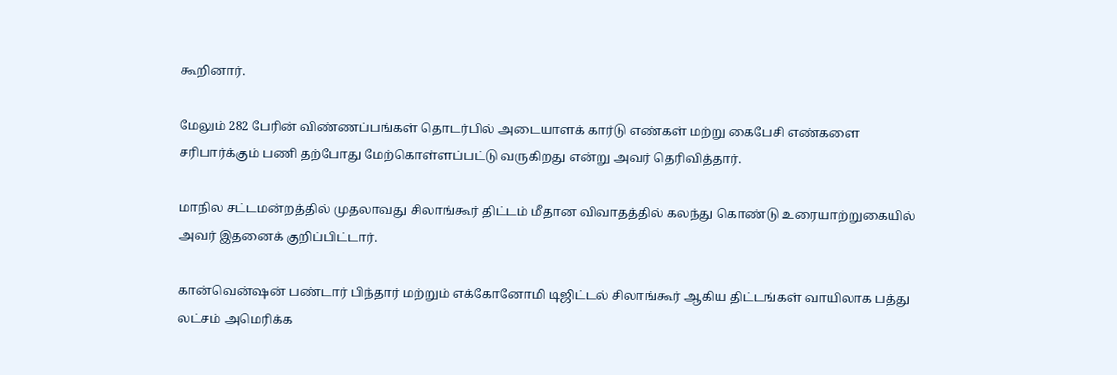கூறினார்.

மேலும் 282 பேரின் விண்ணப்பங்கள் தொடர்பில் அடையாளக் கார்டு எண்கள் மற்று கைபேசி எண்களை சரிபார்க்கும் பணி தற்போது மேற்கொள்ளப்பட்டு வருகிறது என்று அவர் தெரிவித்தார்.

மாநில சட்டமன்றத்தில் முதலாவது சிலாங்கூர் திட்டம் மீதான விவாதத்தில் கலந்து கொண்டு உரையாற்றுகையில் அவர் இதனைக் குறிப்பிட்டார்.

கான்வென்ஷன் பண்டார் பிந்தார் மற்றும் எக்கோனோமி டிஜிட்டல் சிலாங்கூர் ஆகிய திட்டங்கள் வாயிலாக பத்து லட்சம் அமெரிக்க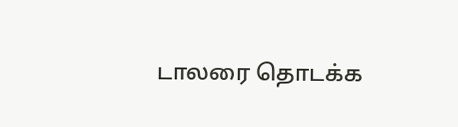டாலரை தொடக்க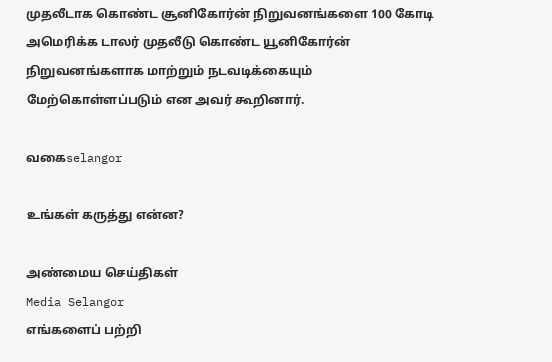முதலீடாக கொண்ட சூனிகோர்ன் நிறுவனங்களை 100 கோடி அமெரிக்க டாலர் முதலீடு கொண்ட யூனிகோர்ன் நிறுவனங்களாக மாற்றும் நடவடிக்கையும் மேற்கொள்ளப்படும் என அவர் கூறினார்.

வகைselangor

உங்கள் கருத்து என்ன?

அண்மைய செய்திகள்
Media Selangor
எங்களைப் பற்றி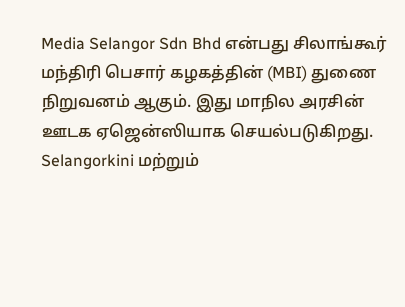Media Selangor Sdn Bhd என்பது சிலாங்கூர் மந்திரி பெசார் கழகத்தின் (MBI) துணை நிறுவனம் ஆகும். இது மாநில அரசின் ஊடக ஏஜென்ஸியாக செயல்படுகிறது. Selangorkini மற்றும்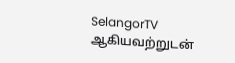SelangorTV ஆகியவற்றுடன்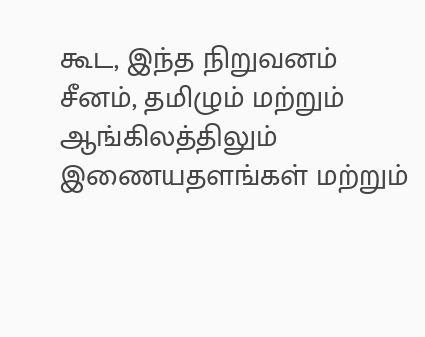கூட, இந்த நிறுவனம் சீனம், தமிழும் மற்றும் ஆங்கிலத்திலும் இணையதளங்கள் மற்றும்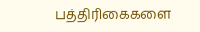பத்திரிகைகளை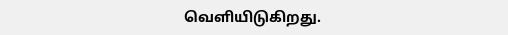வெளியிடுகிறது.